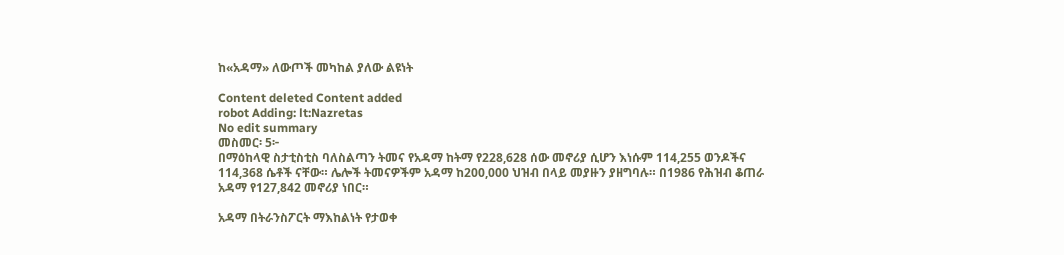ከ«አዳማ» ለውጦች መካከል ያለው ልዩነት

Content deleted Content added
robot Adding: lt:Nazretas
No edit summary
መስመር፡ 5፦
በማዕከላዊ ስታቲስቲስ ባለስልጣን ትመና የአዳማ ከትማ የ228,628 ሰው መኖሪያ ሲሆን እነሱም 114,255 ወንዶችና 114,368 ሴቶች ናቸው። ሌሎች ትመናዎችም አዳማ ከ200,000 ህዝብ በላይ መያዙን ያዘግባሉ። በ1986 የሕዝብ ቆጠራ አዳማ የ127,842 መኖሪያ ነበር።

አዳማ በትራንስፖርት ማእከልነት የታወቀ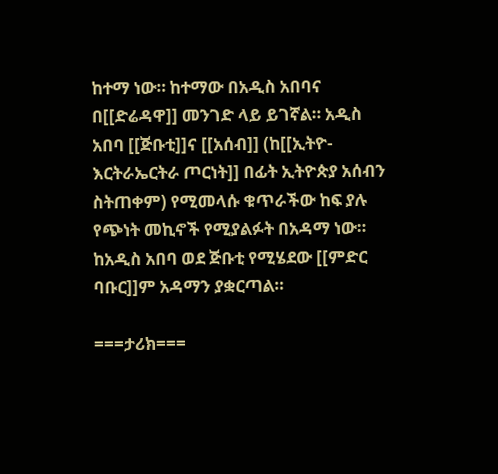ከተማ ነው። ከተማው በአዲስ አበባና በ[[ድሬዳዋ]] መንገድ ላይ ይገኛል። አዲስ አበባ [[ጅቡቲ]]ና [[አሰብ]] (ከ[[ኢትዮ-እርትራኤርትራ ጦርነት]] በፊት ኢትዮጵያ አሰብን ስትጠቀም) የሚመላሱ ቁጥራችው ከፍ ያሉ የጭነት መኪኖች የሚያልፉት በአዳማ ነው። ከአዲስ አበባ ወደ ጅቡቲ የሚሄደው [[ምድር ባቡር]]ም አዳማን ያቋርጣል።

===ታሪክ===